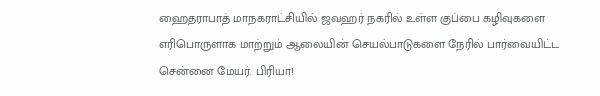ஹைதராபாத் மாநகராட்சியில் ஜவஹர் நகரில் உள்ள குப்பை கழிவுகளை எரிபொருளாக மாற்றும் ஆலையின் செயல்பாடுகளை நேரில் பார்வையிட்ட சென்னை மேயர். பிரியா!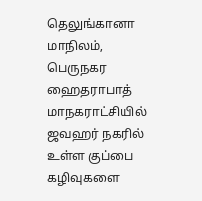தெலுங்கானா மாநிலம், பெருநகர ஹைதராபாத் மாநகராட்சியில் ஜவஹர் நகரில் உள்ள குப்பை கழிவுகளை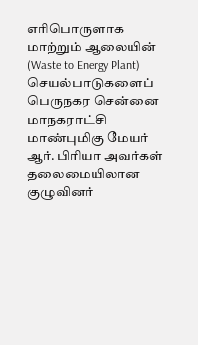எரிபொருளாக மாற்றும் ஆலையின் (Waste to Energy Plant) செயல்பாடுகளைப் பெருநகர சென்னை மாநகராட்சி மாண்புமிகு மேயர் ஆர். பிரியா அவர்கள் தலைமையிலான குழுவினர்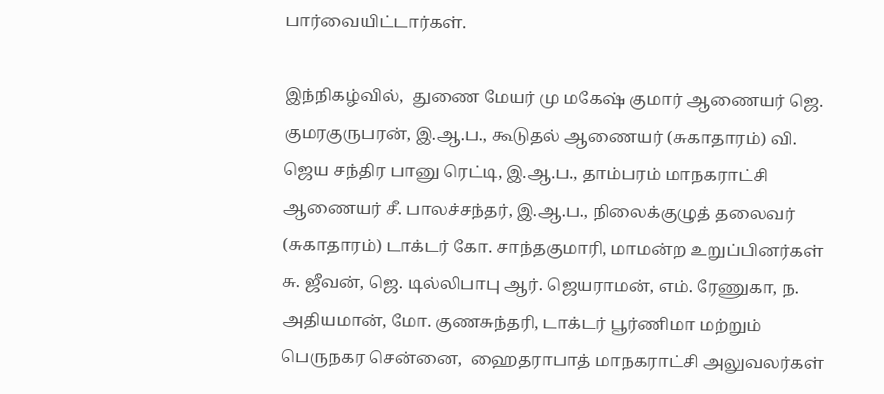பார்வையிட்டார்கள்.

இந்நிகழ்வில்,  துணை மேயர் மு மகேஷ் குமார் ஆணையர் ஜெ. குமரகுருபரன், இ.ஆ.ப., கூடுதல் ஆணையர் (சுகாதாரம்) வி. ஜெய சந்திர பானு ரெட்டி, இ.ஆ.ப., தாம்பரம் மாநகராட்சி ஆணையர் சீ. பாலச்சந்தர், இ.ஆ.ப., நிலைக்குழுத் தலைவர் (சுகாதாரம்) டாக்டர் கோ. சாந்தகுமாரி, மாமன்ற உறுப்பினர்கள் சு. ஜீவன், ஜெ. டில்லிபாபு ஆர். ஜெயராமன், எம். ரேணுகா, ந. அதியமான், மோ. குணசுந்தரி, டாக்டர் பூர்ணிமா மற்றும் பெருநகர சென்னை,  ஹைதராபாத் மாநகராட்சி அலுவலர்கள்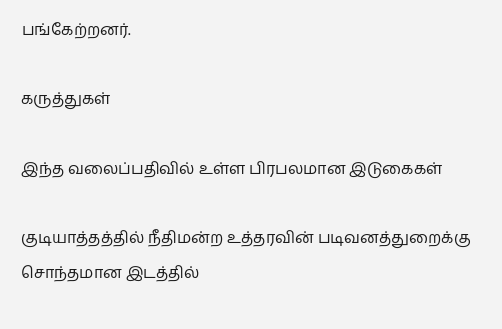பங்கேற்றனர்.

கருத்துகள்

இந்த வலைப்பதிவில் உள்ள பிரபலமான இடுகைகள்

குடியாத்தத்தில் நீதிமன்ற உத்தரவின் படிவனத்துறைக்கு சொந்தமான இடத்தில்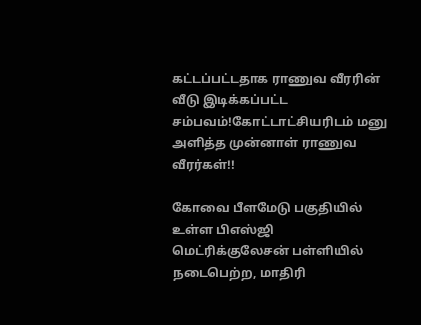கட்டப்பட்டதாக ராணுவ வீரரின் வீடு இடிக்கப்பட்ட சம்பவம்!கோட்டாட்சியரிடம் மனு அளித்த முன்னாள் ராணுவ வீரர்கள்!!

கோவை பீளமேடு பகுதியில் உள்ள பிஎஸ்ஜி மெட்ரிக்குலேசன் பள்ளியில் நடைபெற்ற, மாதிரி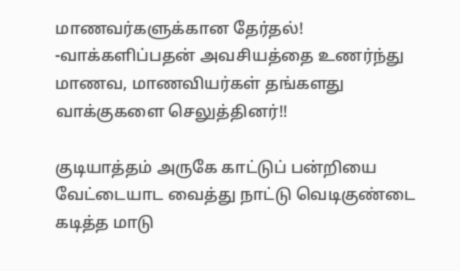மாணவர்களுக்கான தேர்தல்! -வாக்களிப்பதன் அவசியத்தை உணர்ந்து மாணவ, மாணவியர்கள் தங்களது வாக்குகளை செலுத்தினர்!!

குடியாத்தம் அருகே காட்டுப் பன்றியை வேட்டையாட வைத்து நாட்டு வெடிகுண்டை கடித்த மாடு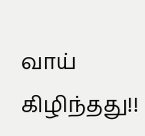வாய் கிழிந்தது!!